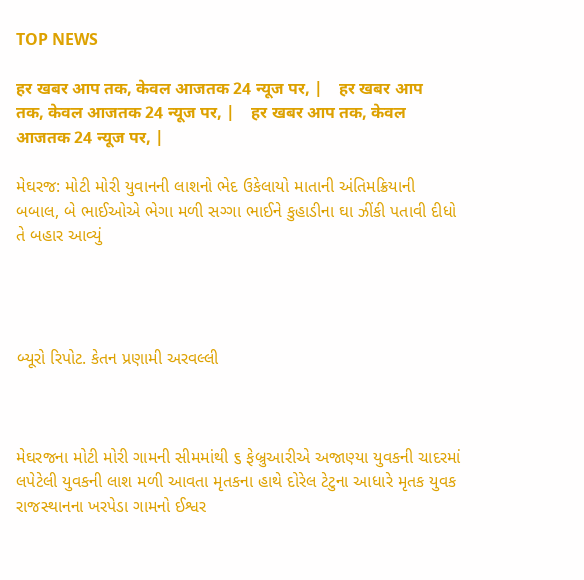TOP NEWS

हर खबर आप तक, केवल आजतक 24 न्यूज पर, |    हर खबर आप तक, केवल आजतक 24 न्यूज पर, |    हर खबर आप तक, केवल आजतक 24 न्यूज पर, |

મેઘરજ: મોટી મોરી યુવાનની લાશનો ભેદ ઉકેલાયો માતાની અંતિમક્રિયાની બબાલ, બે ભાઈઓએ ભેગા મળી સગ્ગા ભાઈને કુહાડીના ઘા ઝીંકી પતાવી દીધો તે બહાર આવ્યું




બ્યૂરો રિપોટ. કેતન પ્રણામી અરવલ્લી



મેઘરજના મોટી મોરી ગામની સીમમાંથી ૬ ફેબ્રુઆરીએ અજાણ્યા યુવકની ચાદરમાં લપેટેલી યુવકની લાશ મળી આવતા મૃતકના હાથે દોરેલ ટેટુના આધારે મૃતક યુવક રાજસ્થાનના ખરપેડા ગામનો ઈશ્વર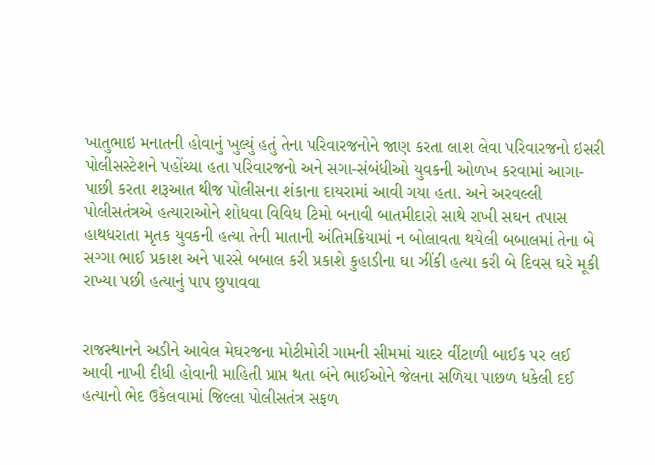ખાતુભાઇ મનાતની હોવાનું ખુલ્યું હતું તેના પરિવારજનોને જાણ કરતા લાશ લેવા પરિવારજનો ઇસરી પોલીસસ્ટેશને પહોંચ્યા હતા પરિવારજનો અને સગા-સંબંધીઓ યુવકની ઓળખ કરવામાં આગા-પાછી કરતા શરૂઆત થીજ પોલીસના શંકાના દાયરામાં આવી ગયા હતા. અને અરવલ્લી પોલીસતંત્રએ હત્યારાઓને શોધવા વિવિધ ટિમો બનાવી બાતમીદારો સાથે રાખી સઘન તપાસ હાથધરાતા મૃતક યુવકની હત્યા તેની માતાની અંતિમક્રિયામાં ન બોલાવતા થયેલી બબાલમાં તેના બે સગ્ગા ભાઈ પ્રકાશ અને પારસે બબાલ કરી પ્રકાશે કુહાડીના ઘા ઝીંકી હત્યા કરી બે દિવસ ઘરે મૂકી રાખ્યા પછી હત્યાનું પાપ છુપાવવા


રાજસ્થાનને અડીને આવેલ મેઘરજના મોટીમોરી ગામની સીમમાં ચાદર વીંટાળી બાઈક પર લઈ આવી નાખી દીધી હોવાની માહિતી પ્રાપ્ત થતા બંને ભાઈઓને જેલના સળિયા પાછળ ધકેલી દઈ હત્યાનો ભેદ ઉકેલવામાં જિલ્લા પોલીસતંત્ર સફળ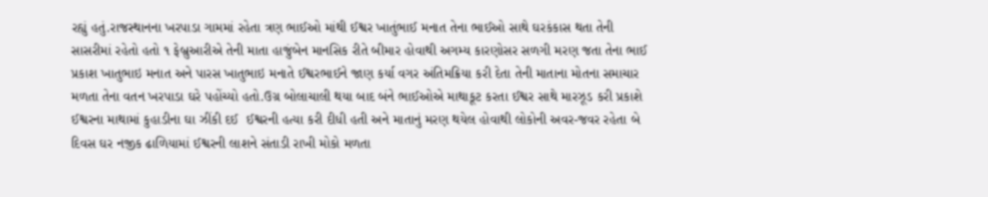રહ્યું હતું.રાજસ્થાનના ખરપાડા ગામમાં રહેતા ત્રણ ભાઈઓ માંથી ઈશ્વર ખાતુંભાઈ મનાત તેના ભાઈઓ સાથે ઘરકંકાસ થતા તેની સાસરીમાં રહેતો હતો ૧ ફેબ્રુઆરીએ તેની માતા હાજુંબેન માનસિક રીતે બીમાર હોવાથી અગમ્ય કારણોસર સળગી મરણ જતા તેના ભાઈ પ્રકાશ ખાતુભાઇ મનાત અને પારસ ખાતુભાઇ મનાતે ઈશ્વરભાઈને જાણ કર્યા વગર અંતિમક્રિયા કરી દેતા તેની માતાના મોતના સમાચાર મળતા તેના વતન ખરપાડા ઘરે પહોંચ્યો હતો.ઉગ્ર બોલાચાલી થયા બાદ બંને ભાઈઓએ માથાકૂટ કરતા ઈશ્વર સાથે મારઝૂડ કરી પ્રકાશે ઈશ્વરના માથામાં કુહાડીના ઘા ઝીંકી દઈ  ઈશ્વરની હત્યા કરી દીધી હતી અને માતાનું મરણ થયેલ હોવાથી લોકોની અવર-જવર રહેતા બે દિવસ ઘર નજીક ઢાળિયામાં ઈશ્વરની લાશને સંતાડી રાખી મોકો મળતા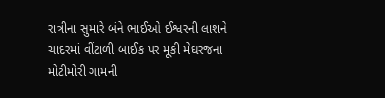રાત્રીના સુમારે બંને ભાઈઓ ઈશ્વરની લાશને ચાદરમાં વીંટાળી બાઈક પર મૂકી મેઘરજના મોટીમોરી ગામની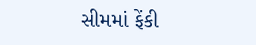સીમમાં ફેંકી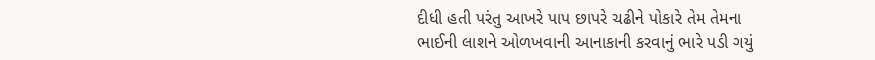દીધી હતી પરંતુ આખરે પાપ છાપરે ચઢીને પોકારે તેમ તેમના ભાઈની લાશને ઓળખવાની આનાકાની કરવાનું ભારે પડી ગયું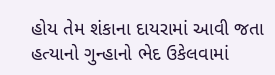હોય તેમ શંકાના દાયરામાં આવી જતા હત્યાનો ગુન્હાનો ભેદ ઉકેલવામાં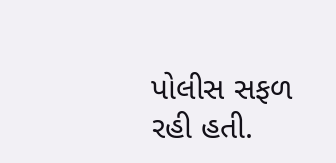પોલીસ સફળ રહી હતી.